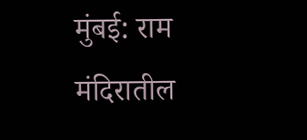मुंबई: राम मंदिरातील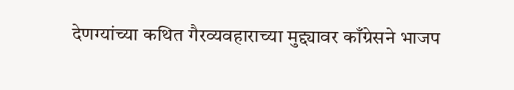देणग्यांच्या कथित गैरव्यवहाराच्या मुद्द्यावर काँग्रेसने भाजप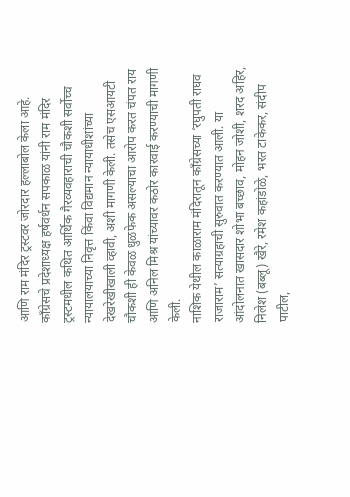आणि राम मंदिर ट्रस्टवर जोरदार हल्लाबोल केला आहे. काँग्रेसचे प्रदेशाध्यक्ष हर्षवर्धन सपकाळ यांनी राम मंदिर ट्रस्टमधील कथित आर्थिक गैरव्यवहाराची चौकशी सर्वोच्च न्यायालयाच्या निवृत्त किंवा विद्यमान न्यायाधीशांच्या देखरेखीखाली व्हावी, अशी मागणी केली. तसेच एसआयटी चौकशी ही केवळ धुळफेक असल्याचा आरोप करत चंपत राय आणि अनिल मिश्र यांच्यावर कठोर कारवाई करण्याची मागणी केली.
नाशिक येथील काळाराम मंदिरातून काँग्रेसच्या ‘रघुपती राघव राजाराम’ सत्याग्रहाची सुरुवात करण्यात आली. या आंदोलनात खासदार शोभा बच्छाव, मोहन जोशी, शरद अहिर, निलेश (बब्लू) खैरे, रमेश कहांडोळे, भरत टाकेकर, संदीप पाटील,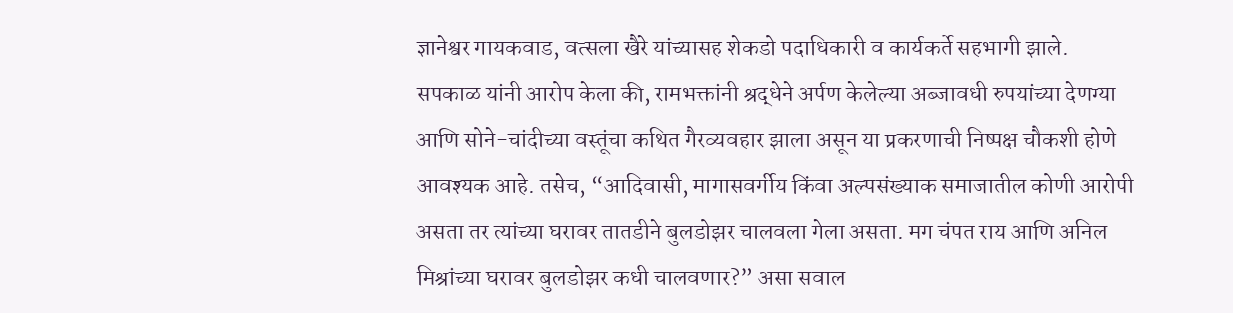ज्ञानेश्वर गायकवाड, वत्सला खैरे यांच्यासह शेकडो पदाधिकारी व कार्यकर्ते सहभागी झाले.
सपकाळ यांनी आरोप केला की, रामभक्तांनी श्रद्धेने अर्पण केलेल्या अब्जावधी रुपयांच्या देणग्या आणि सोने-चांदीच्या वस्तूंचा कथित गैरव्यवहार झाला असून या प्रकरणाची निष्पक्ष चौकशी होणे आवश्यक आहे. तसेच, “आदिवासी, मागासवर्गीय किंवा अल्पसंख्याक समाजातील कोणी आरोपी असता तर त्यांच्या घरावर तातडीने बुलडोझर चालवला गेला असता. मग चंपत राय आणि अनिल मिश्रांच्या घरावर बुलडोझर कधी चालवणार?” असा सवाल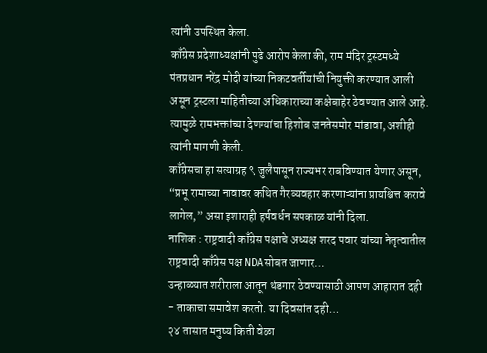त्यांनी उपस्थित केला.
काँग्रेस प्रदेशाध्यक्षांनी पुढे आरोप केला की, राम मंदिर ट्रस्टमध्ये पंतप्रधान नरेंद्र मोदी यांच्या निकटवर्तीयांची नियुक्ती करण्यात आली असून ट्रस्टला माहितीच्या अधिकाराच्या कक्षेबाहेर ठेवण्यात आले आहे. त्यामुळे रामभक्तांच्या देणग्यांचा हिशोब जनतेसमोर मांडावा, अशीही त्यांनी मागणी केली.
काँग्रेसचा हा सत्याग्रह ९ जुलैपासून राज्यभर राबविण्यात येणार असून, “प्रभू रामाच्या नावावर कथित गैरव्यवहार करणाऱ्यांना प्रायश्चित्त करावे लागेल,” असा इशाराही हर्षवर्धन सपकाळ यांनी दिला.
नाशिक : राष्ट्रवादी काँग्रेस पक्षाचे अध्यक्ष शरद पवार यांच्या नेतृत्वातील राष्ट्रवादी काँग्रेस पक्ष NDAसोबत जाणार…
उन्हाळ्यात शरीराला आतून थंडगार ठेवण्यासाठी आपण आहारात दही - ताकाचा समावेश करतो. या दिवसांत दही…
२४ तासात मनुष्य किती वेळा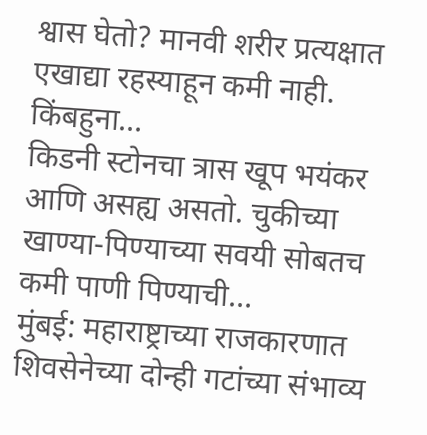श्वास घेतो? मानवी शरीर प्रत्यक्षात एखाद्या रहस्याहून कमी नाही. किंबहुना…
किडनी स्टोनचा त्रास खूप भयंकर आणि असह्य असतो. चुकीच्या खाण्या-पिण्याच्या सवयी सोबतच कमी पाणी पिण्याची…
मुंबई: महाराष्ट्राच्या राजकारणात शिवसेनेच्या दोन्ही गटांच्या संभाव्य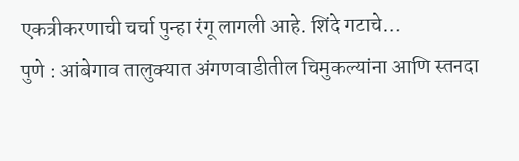एकत्रीकरणाची चर्चा पुन्हा रंगू लागली आहे. शिंदे गटाचे…
पुणे : आंबेगाव तालुक्यात अंगणवाडीतील चिमुकल्यांना आणि स्तनदा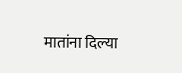मातांना दिल्या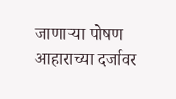जाणाऱ्या पोषण आहाराच्या दर्जावर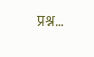प्रश्न…